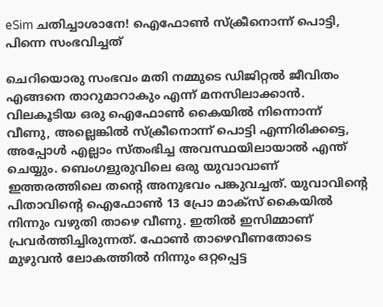eSim ചതിച്ചാശാനേ! ഐഫോൺ സ്‌ക്രീനൊന്ന് പൊട്ടി, പിന്നെ സംഭവിച്ചത്

ചെറിയൊരു സംഭവം മതി നമ്മുടെ ഡിജിറ്റൽ ജീവിതം എങ്ങനെ താറുമാറാകും എന്ന് മനസിലാക്കാൻ. വിലകൂടിയ ഒരു ഐഫോൺ കൈയിൽ നിന്നൊന്ന് വീണു, അല്ലെങ്കിൽ സ്‌ക്രീനൊന്ന് പൊട്ടി എന്നിരിക്കട്ടെ, അപ്പോൾ എല്ലാം സ്തംഭിച്ച അവസ്ഥയിലായാൽ എന്ത് ചെയ്യും. ബെംഗളുരുവിലെ ഒരു യുവാവാണ് ഇത്തരത്തിലെ തന്‍റെ അനുഭവം പങ്കുവച്ചത്. യുവാവിന്റെ പിതാവിന്റെ ഐഫോൺ 13 പ്രോ മാക്‌സ് കൈയിൽ നിന്നും വഴുതി താഴെ വീണു. ഇതിൽ ഇസിമ്മാണ് പ്രവർത്തിച്ചിരുന്നത്. ഫോൺ താഴെവീണതോടെ മുഴുവൻ ലോകത്തിൽ നിന്നും ഒറ്റപ്പെട്ട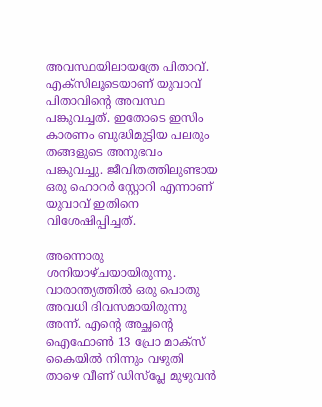അവസ്ഥയിലായത്രേ പിതാവ്. എക്‌സിലൂടെയാണ് യുവാവ് പിതാവിന്റെ അവസ്ഥ പങ്കുവച്ചത്. ഇതോടെ ഇസിം കാരണം ബുദ്ധിമുട്ടിയ പലരും തങ്ങളുടെ അനുഭവം പങ്കുവച്ചു. ജീവിതത്തിലുണ്ടായ ഒരു ഹൊറർ സ്റ്റോറി എന്നാണ് യുവാവ് ഇതിനെ വിശേഷിപ്പിച്ചത്.

അന്നൊരു ശനിയാഴ്ചയായിരുന്നു. വാരാന്ത്യത്തിൽ ഒരു പൊതു അവധി ദിവസമായിരുന്നു അന്ന്. എന്റെ അച്ഛന്റെ ഐഫോൺ 13 പ്രോ മാക്‌സ് കൈയിൽ നിന്നും വഴുതി താഴെ വീണ് ഡിസ്‌പ്ലേ മുഴുവൻ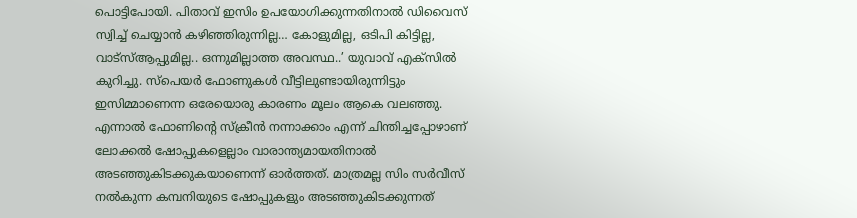പൊട്ടിപോയി. പിതാവ് ഇസിം ഉപയോഗിക്കുന്നതിനാൽ ഡിവൈസ് സ്വിച്ച് ചെയ്യാൻ കഴിഞ്ഞിരുന്നില്ല… കോളുമില്ല, ഒടിപി കിട്ടില്ല, വാട്‌സ്ആപ്പുമില്ല.. ഒന്നുമില്ലാത്ത അവസ്ഥ..’ യുവാവ് എക്‌സിൽ കുറിച്ചു. സ്‌പെയർ ഫോണുകൾ വീട്ടിലുണ്ടായിരുന്നിട്ടും ഇസിമ്മാണെന്ന ഒരേയൊരു കാരണം മൂലം ആകെ വലഞ്ഞു. എന്നാൽ ഫോണിന്റെ സ്‌ക്രീൻ നന്നാക്കാം എന്ന് ചിന്തിച്ചപ്പോഴാണ് ലോക്കൽ ഷോപ്പുകളെല്ലാം വാരാന്ത്യമായതിനാൽ അടഞ്ഞുകിടക്കുകയാണെന്ന് ഓർത്തത്. മാത്രമല്ല സിം സർവീസ് നൽകുന്ന കമ്പനിയുടെ ഷോപ്പുകളും അടഞ്ഞുകിടക്കുന്നത്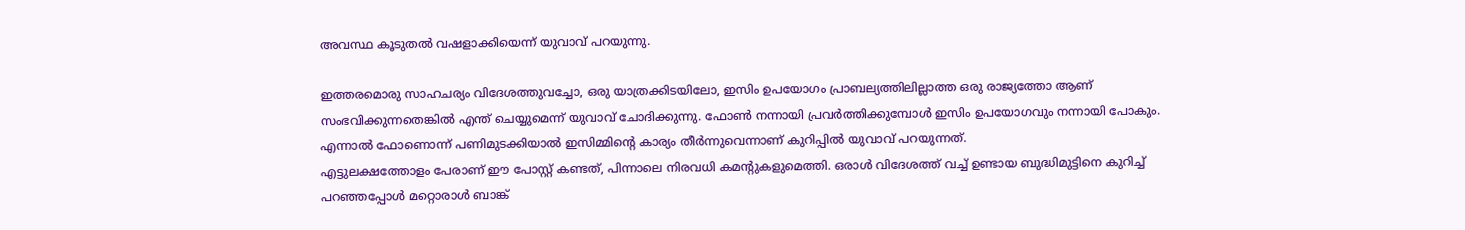അവസ്ഥ കൂടുതൽ വഷളാക്കിയെന്ന് യുവാവ് പറയുന്നു.

ഇത്തരമൊരു സാഹചര്യം വിദേശത്തുവച്ചോ, ഒരു യാത്രക്കിടയിലോ, ഇസിം ഉപയോഗം പ്രാബല്യത്തിലില്ലാത്ത ഒരു രാജ്യത്തോ ആണ് സംഭവിക്കുന്നതെങ്കിൽ എന്ത് ചെയ്യുമെന്ന് യുവാവ് ചോദിക്കുന്നു. ഫോൺ നന്നായി പ്രവർത്തിക്കുമ്പോൾ ഇസിം ഉപയോഗവും നന്നായി പോകും. എന്നാൽ ഫോണൊന്ന് പണിമുടക്കിയാൽ ഇസിമ്മിന്റെ കാര്യം തീർന്നുവെന്നാണ് കുറിപ്പില്‍ യുവാവ് പറയുന്നത്.
എട്ടുലക്ഷത്തോളം പേരാണ് ഈ പോസ്റ്റ് കണ്ടത്, പിന്നാലെ നിരവധി കമന്‍റുകളുമെത്തി. ഒരാൾ വിദേശത്ത് വച്ച് ഉണ്ടായ ബുദ്ധിമുട്ടിനെ കുറിച്ച് പറഞ്ഞപ്പോൾ മറ്റൊരാള്‍ ബാങ്ക്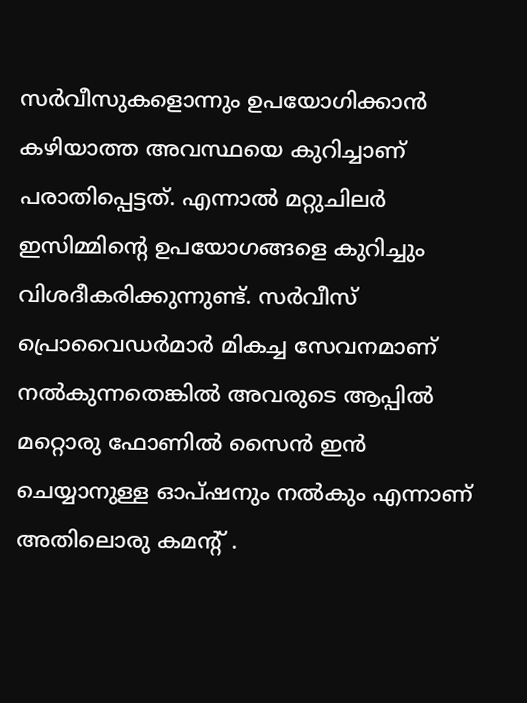സർവീസുകളൊന്നും ഉപയോഗിക്കാൻ കഴിയാത്ത അവസ്ഥയെ കുറിച്ചാണ് പരാതിപ്പെട്ടത്. എന്നാൽ മറ്റുചിലർ ഇസിമ്മിന്റെ ഉപയോഗങ്ങളെ കുറിച്ചും വിശദീകരിക്കുന്നുണ്ട്. സർവീസ് പ്രൊവൈഡർമാർ മികച്ച സേവനമാണ് നൽകുന്നതെങ്കിൽ അവരുടെ ആപ്പിൽ മറ്റൊരു ഫോണിൽ സൈൻ ഇൻ ചെയ്യാനുള്ള ഓപ്ഷനും നൽകും എന്നാണ് അതിലൊരു കമന്റ് .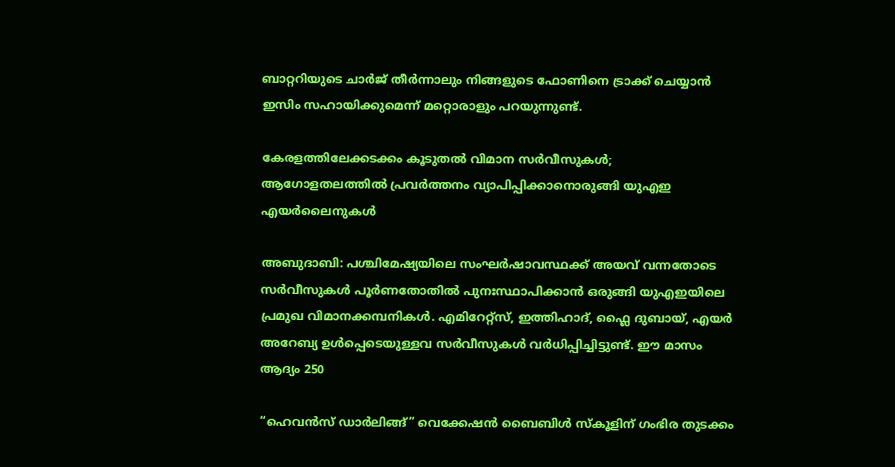ബാറ്ററിയുടെ ചാർജ് തീർന്നാലും നിങ്ങളുടെ ഫോണിനെ ട്രാക്ക് ചെയ്യാൻ ഇസിം സഹായിക്കുമെന്ന് മറ്റൊരാളും പറയുന്നുണ്ട്.

കേരളത്തിലേക്കടക്കം കൂടുതൽ വിമാന സർവീസുകൾ; ആഗോളതലത്തിൽ പ്രവർത്തനം വ്യാപിപ്പിക്കാനൊരുങ്ങി യുഎഇ എയർലൈനുകൾ

അബുദാബി: പശ്ചിമേഷ്യയിലെ സംഘർഷാവസ്ഥക്ക് അയവ് വന്നതോടെ സർവീസുകൾ പൂർണതോതിൽ പുനഃസ്ഥാപിക്കാൻ ഒരുങ്ങി യുഎഇയിലെ പ്രമുഖ വിമാനക്കമ്പനികൾ. എമിറേറ്റ്സ്, ഇത്തിഹാദ്, ഫ്ലൈ ദുബായ്, എയർ അറേബ്യ ഉൾപ്പെടെയുള്ളവ സർവീസുകള്‍ വർധിപ്പിച്ചിട്ടുണ്ട്. ഈ മാസം ആദ്യം 250

“ഹെവൻസ് ഡാർലിങ്ങ്” വെക്കേഷൻ ബൈബിൾ സ്കൂളിന് ഗംഭിര തുടക്കം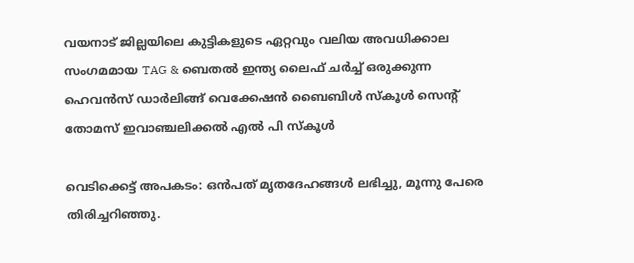വയനാട് ജില്ലയിലെ കുട്ടികളുടെ ഏറ്റവും വലിയ അവധിക്കാല സംഗമമായ TAG & ബെതൽ ഇന്ത്യ ലൈഫ് ചർച്ച് ഒരുക്കുന്ന ഹെവൻസ് ഡാർലിങ്ങ് വെക്കേഷൻ ബൈബിൾ സ്കൂൾ സെൻ്റ് തോമസ് ഇവാഞ്ചലിക്കൽ എൽ പി സ്കൂൾ

വെടിക്കെട്ട് അപകടം: ഒൻപത് മൃതദേഹങ്ങൾ ലഭിച്ചു, മൂന്നു പേരെ തിരിച്ചറിഞ്ഞു.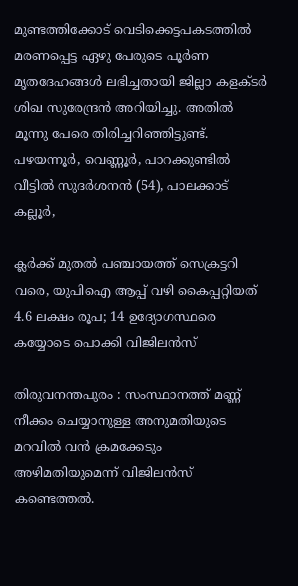മുണ്ടത്തിക്കോട് വെടിക്കെട്ടപകടത്തിൽ മരണപ്പെട്ട ഏഴു പേരുടെ പൂർണ മൃതദേഹങ്ങൾ ലഭിച്ചതായി ജില്ലാ കളക്ടർ ശിഖ സുരേന്ദ്രൻ അറിയിച്ചു. അതിൽ മൂന്നു പേരെ തിരിച്ചറിഞ്ഞിട്ടുണ്ട്. പഴയന്നൂർ, വെണ്ണൂർ, പാറക്കുണ്ടിൽ വീട്ടിൽ സുദർശനൻ (54), പാലക്കാട് കല്ലൂർ,

ക്ലർക്ക് മുതൽ പഞ്ചായത്ത് സെക്രട്ടറി വരെ, യുപിഐ ആപ്പ് വഴി കൈപ്പറ്റിയത് 4.6 ലക്ഷം രൂപ; 14 ഉദ്യോഗസ്ഥരെ കയ്യോടെ പൊക്കി വിജിലൻസ്

തിരുവനന്തപുരം : സംസ്ഥാനത്ത് മണ്ണ് നീക്കം ചെയ്യാനുള്ള അനുമതിയുടെ മറവിൽ വൻ ക്രമക്കേടും അഴിമതിയുമെന്ന് വിജിലൻസ് കണ്ടെത്തൽ.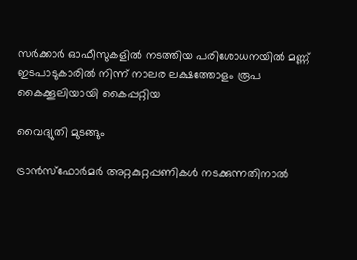സർക്കാർ ഓഫീസുകളിൽ നടത്തിയ പരിശോധനയിൽ മണ്ണ് ഇടപാടുകാരിൽ നിന്ന് നാലര ലക്ഷത്തോളം രൂപ കൈക്കൂലിയായി കൈപ്പറ്റിയ

വൈദ്യുതി മുടങ്ങും

ട്രാൻസ്‌ഫോർമർ അറ്റകുറ്റപ്പണികൾ നടക്കുന്നതിനാൽ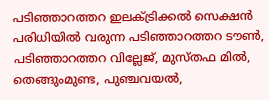പടിഞ്ഞാറത്തറ ഇലക്ട്രിക്കൽ സെക്ഷൻ പരിധിയിൽ വരുന്ന പടിഞ്ഞാറത്തറ ടൗൺ, പടിഞ്ഞാറത്തറ വില്ലേജ്, മുസ്തഫ മിൽ, തെങ്ങുംമുണ്ട, പുഞ്ചവയൽ,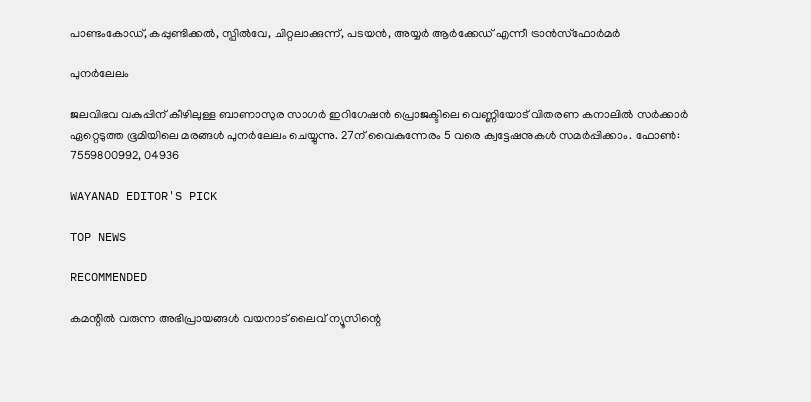പാണ്ടംകോഡ്, കപ്പുണ്ടിക്കൽ, സ്പിൽവേ, ചിറ്റലാക്കുന്ന്, പടയൻ, അയ്യർ ആർക്കേഡ് എന്നീ ട്രാൻസ്‌ഫോർമർ

പുനർലേലം

ജലവിഭവ വകുപ്പിന് കീഴിലുള്ള ബാണാസുര സാഗർ ഇറിഗേഷൻ പ്രൊജക്ടിലെ വെണ്ണിയോട് വിതരണ കനാലിൽ സർക്കാർ ഏറ്റെടുത്ത ഭൂമിയിലെ മരങ്ങൾ പുന‍ർലേലം ചെയ്യുന്നു. 27ന് വൈകുന്നേരം 5 വരെ ക്വട്ടേഷനുകൾ സമ‍ർപ്പിക്കാം. ഫോൺ: 7559800992, 04936

WAYANAD EDITOR'S PICK

TOP NEWS

RECOMMENDED

കമന്റിൽ വരുന്ന അഭിപ്രായങ്ങൾ വയനാട് ലൈവ് ന്യൂസിന്റെ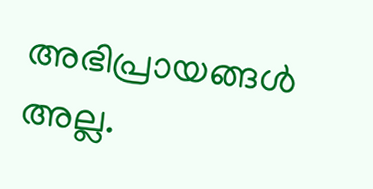അഭിപ്രായങ്ങൾ അല്ല.